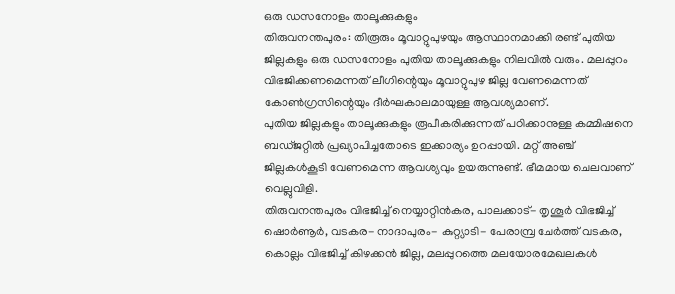ഒരു ഡസനോളം താലൂക്കുകളും
തിരുവനന്തപുരം: തിരൂരും മൂവാറ്റുപുഴയും ആസ്ഥാനമാക്കി രണ്ട് പുതിയ ജില്ലകളും ഒരു ഡസനോളം പുതിയ താലൂക്കുകളും നിലവിൽ വരും. മലപ്പുറം വിഭജിക്കണമെന്നത് ലീഗിന്റെയും മൂവാറ്റുപുഴ ജില്ല വേണമെന്നത് കോൺഗ്രസിന്റെയും ദീർഘകാലമായുള്ള ആവശ്യമാണ്.
പുതിയ ജില്ലകളും താലൂക്കുകളും രൂപീകരിക്കുന്നത് പഠിക്കാനുള്ള കമ്മിഷനെ ബഡ്ജറ്റിൽ പ്രഖ്യാപിച്ചതോടെ ഇക്കാര്യം ഉറപ്പായി. മറ്റ് അഞ്ച് ജില്ലകൾകൂടി വേണമെന്ന ആവശ്യവും ഉയരുന്നുണ്ട്. ഭീമമായ ചെലവാണ് വെല്ലുവിളി.
തിരുവനന്തപുരം വിഭജിച്ച് നെയ്യാറ്റിൻകര, പാലക്കാട്- തൃശൂർ വിഭജിച്ച് ഷൊർണൂർ, വടകര- നാദാപുരം- കുറ്റ്യാടി- പേരാമ്പ്ര ചേർത്ത് വടകര, കൊല്ലം വിഭജിച്ച് കിഴക്കൻ ജില്ല, മലപ്പുറത്തെ മലയോരമേഖലകൾ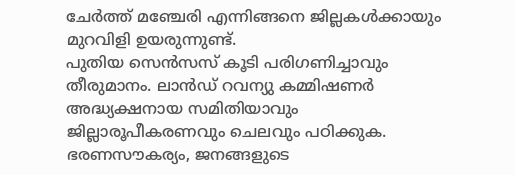ചേർത്ത് മഞ്ചേരി എന്നിങ്ങനെ ജില്ലകൾക്കായും മുറവിളി ഉയരുന്നുണ്ട്.
പുതിയ സെൻസസ് കൂടി പരിഗണിച്ചാവും തീരുമാനം. ലാൻഡ് റവന്യു കമ്മിഷണർ അദ്ധ്യക്ഷനായ സമിതിയാവും ജില്ലാരൂപീകരണവും ചെലവും പഠിക്കുക. ഭരണസൗകര്യം, ജനങ്ങളുടെ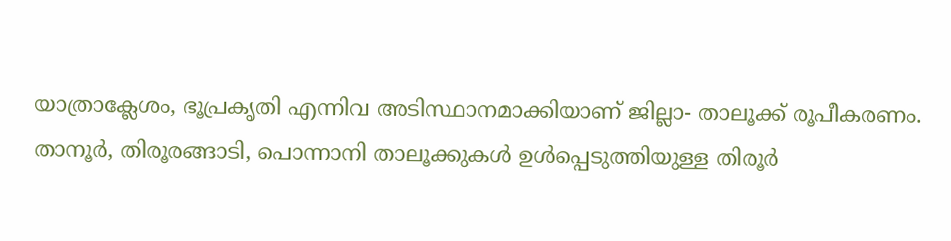യാത്രാക്ലേശം, ഭൂപ്രകൃതി എന്നിവ അടിസ്ഥാനമാക്കിയാണ് ജില്ലാ- താലൂക്ക് രൂപീകരണം.
താനൂർ, തിരൂരങ്ങാടി, പൊന്നാനി താലൂക്കുകൾ ഉൾപ്പെടുത്തിയുള്ള തിരൂർ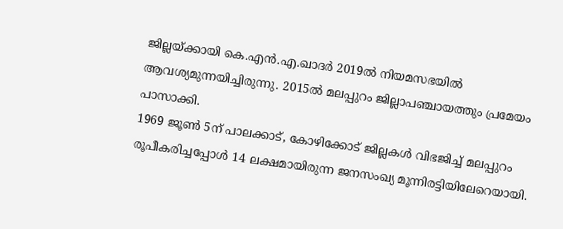ജില്ലയ്ക്കായി കെ.എൻ.എ.ഖാദർ 2019ൽ നിയമസഭയിൽ ആവശ്യമുന്നയിച്ചിരുന്നു. 2015ൽ മലപ്പുറം ജില്ലാപഞ്ചായത്തും പ്രമേയം പാസാക്കി.
1969 ജൂൺ 5ന് പാലക്കാട്, കോഴിക്കോട് ജില്ലകൾ വിഭജിച്ച് മലപ്പുറം രൂപീകരിച്ചപ്പോൾ 14 ലക്ഷമായിരുന്ന ജനസംഖ്യ മൂന്നിരട്ടിയിലേറെയായി.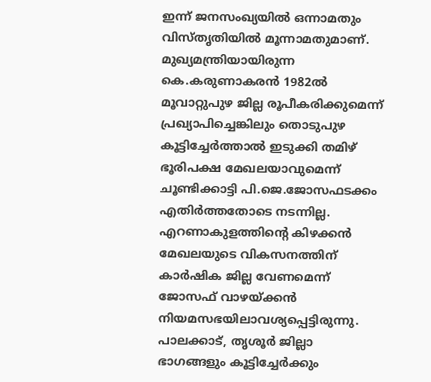ഇന്ന് ജനസംഖ്യയിൽ ഒന്നാമതും വിസ്തൃതിയിൽ മൂന്നാമതുമാണ്.
മുഖ്യമന്ത്രിയായിരുന്ന കെ.കരുണാകരൻ 1982ൽ മൂവാറ്റുപുഴ ജില്ല രൂപീകരിക്കുമെന്ന് പ്രഖ്യാപിച്ചെങ്കിലും തൊടുപുഴ കൂട്ടിച്ചേർത്താൽ ഇടുക്കി തമിഴ് ഭൂരിപക്ഷ മേഖലയാവുമെന്ന് ചൂണ്ടിക്കാട്ടി പി.ജെ.ജോസഫടക്കം എതിർത്തതോടെ നടന്നില്ല. എറണാകുളത്തിന്റെ കിഴക്കൻ മേഖലയുടെ വികസനത്തിന് കാർഷിക ജില്ല വേണമെന്ന് ജോസഫ് വാഴയ്ക്കൻ നിയമസഭയിലാവശ്യപ്പെട്ടിരുന്നു.
പാലക്കാട്, തൃശൂർ ജില്ലാ
ഭാഗങ്ങളും കൂട്ടിച്ചേർക്കും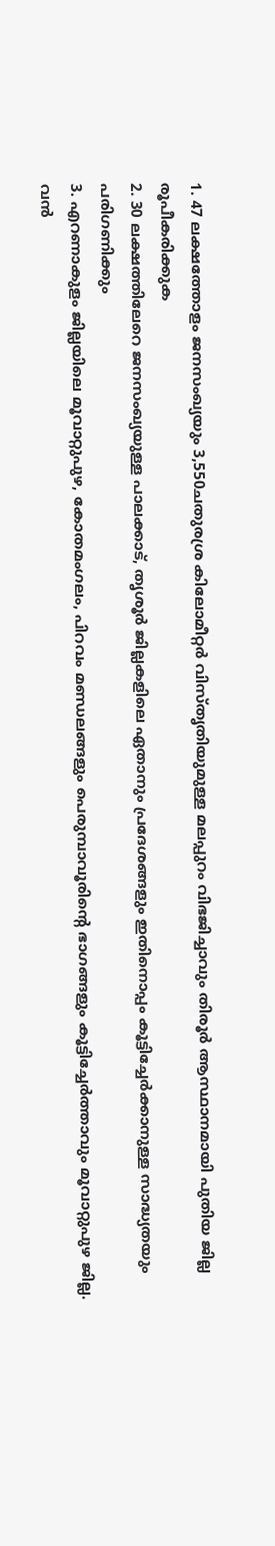1. 47 ലക്ഷത്തോളം ജനസംഖ്യയും 3,550ചതുരശ്ര കിലോമീറ്റർ വിസ്തൃതിയുമുള്ള മലപ്പുറം വിഭജിച്ചാവും തിരൂർ ആസ്ഥാനമായി പുതിയ ജില്ല രൂപീകരിക്കുക
2. 30 ലക്ഷത്തിലേറെ ജനസംഖ്യയുള്ള പാലക്കാട്, തൃശൂർ ജില്ലകളിലെ ഏതാനും പ്രദേശങ്ങളും ഇതിനൊപ്പം കൂട്ടിച്ചേർക്കാനുള്ള സാദ്ധ്യതയും പരിഗണിക്കും
3. എറണാകുളം ജില്ലയിലെ മൂവാറ്റുപുഴ, കോതമംഗലം, പിറവം മണ്ഡലങ്ങളും പെരുമ്പാവൂരിന്റെ ഭാഗങ്ങളും കൂട്ടിച്ചേർത്താവും മൂവാറ്റുപുഴ ജില്ല.
വൻ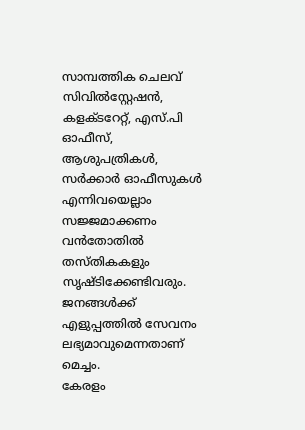സാമ്പത്തിക ചെലവ്
സിവിൽസ്റ്റേഷൻ, കളക്ടറേറ്റ്, എസ്.പി ഓഫീസ്, ആശുപത്രികൾ, സർക്കാർ ഓഫീസുകൾ എന്നിവയെല്ലാം സജ്ജമാക്കണം
വൻതോതിൽ തസ്തികകളും സൃഷ്ടിക്കേണ്ടിവരും. ജനങ്ങൾക്ക് എളുപ്പത്തിൽ സേവനം ലഭ്യമാവുമെന്നതാണ് മെച്ചം.
കേരളം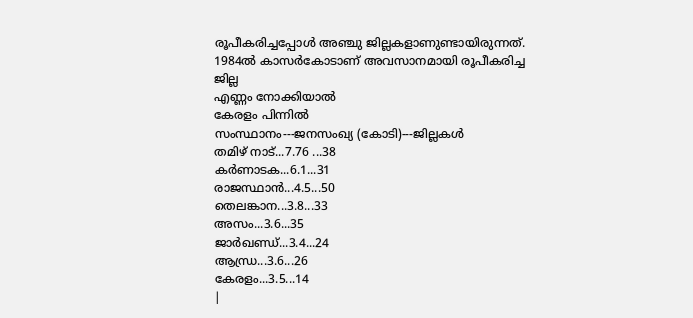രൂപീകരിച്ചപ്പോൾ അഞ്ചു ജില്ലകളാണുണ്ടായിരുന്നത്. 1984ൽ കാസർകോടാണ് അവസാനമായി രൂപീകരിച്ച ജില്ല
എണ്ണം നോക്കിയാൽ
കേരളം പിന്നിൽ
സംസ്ഥാനം---ജനസംഖ്യ (കോടി)---ജില്ലകൾ
തമിഴ് നാട്...7.76 ...38
കർണാടക...6.1...31
രാജസ്ഥാൻ...4.5...50
തെലങ്കാന...3.8...33
അസം...3.6...35
ജാർഖണ്ഡ്...3.4...24
ആന്ധ്ര...3.6...26
കേരളം...3.5...14
|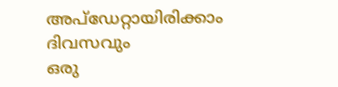അപ്ഡേറ്റായിരിക്കാം ദിവസവും
ഒരു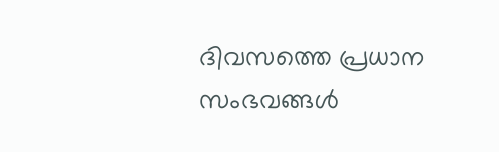ദിവസത്തെ പ്രധാന സംഭവങ്ങൾ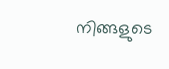നിങ്ങളുടെ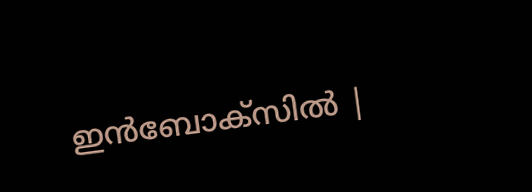ഇൻബോക്സിൽ |